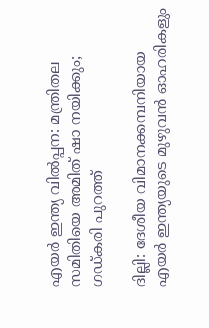എയര്‍ ഇന്ത്യ വില്‍പ്പന: മന്ത്രിതല സമിതിയെ അമിത് ഷാ നയിക്കും; ഗഡ്കരി പുറത്ത്

ദില്ലി: ദേശീയ വിമാനക്കമ്പനിയായ എയര്‍ ഇന്ത്യയുടെ മുഴുവന്‍ ഓഹരികളും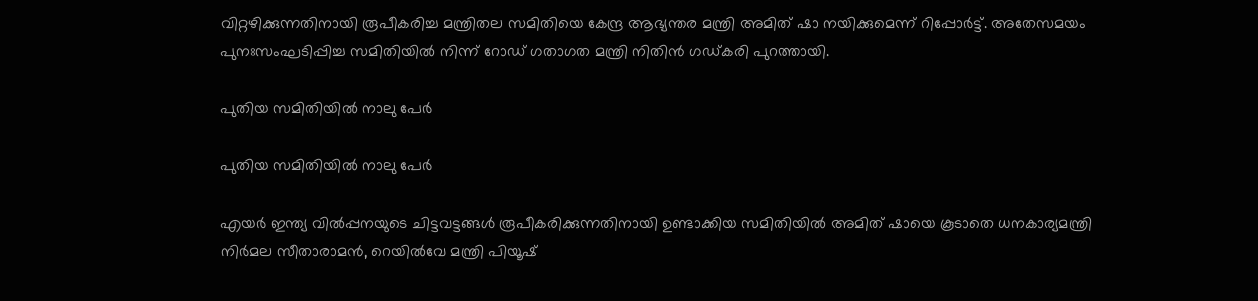വിറ്റഴിക്കുന്നതിനായി രൂപീകരിച്ച മന്ത്രിതല സമിതിയെ കേന്ദ്ര ആഭ്യന്തര മന്ത്രി അമിത് ഷാ നയിക്കുമെന്ന് റിപ്പോര്‍ട്ട്. അതേസമയം പുനഃസംഘടിപ്പിച്ച സമിതിയില്‍ നിന്ന് റോഡ് ഗതാഗത മന്ത്രി നിതിന്‍ ഗഡ്കരി പുറത്തായി.

പുതിയ സമിതിയില്‍ നാലു പേര്‍

പുതിയ സമിതിയില്‍ നാലു പേര്‍

എയര്‍ ഇന്ത്യ വില്‍പ്പനയുടെ ചിട്ടവട്ടങ്ങള്‍ രൂപീകരിക്കുന്നതിനായി ഉണ്ടാക്കിയ സമിതിയില്‍ അമിത് ഷായെ കൂടാതെ ധനകാര്യമന്ത്രി നിര്‍മല സീതാരാമന്‍, റെയില്‍വേ മന്ത്രി പിയൂഷ്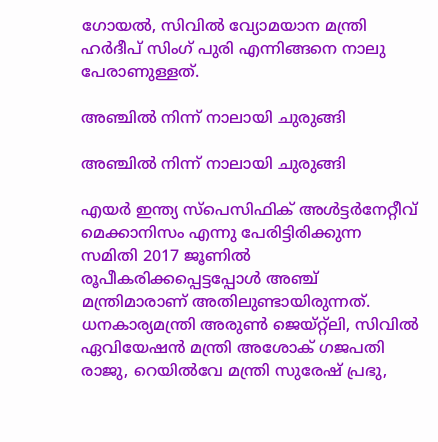ഗോയല്‍, സിവില്‍ വ്യോമയാന മന്ത്രി ഹര്‍ദീപ് സിംഗ് പുരി എന്നിങ്ങനെ നാലു പേരാണുള്ളത്.

അഞ്ചില്‍ നിന്ന് നാലായി ചുരുങ്ങി

അഞ്ചില്‍ നിന്ന് നാലായി ചുരുങ്ങി

എയര്‍ ഇന്ത്യ സ്‌പെസിഫിക് അള്‍ട്ടര്‍നേറ്റീവ് മെക്കാനിസം എന്നു പേരിട്ടിരിക്കുന്ന സമിതി 2017 ജൂണില്‍ രൂപീകരിക്കപ്പെട്ടപ്പോള്‍ അഞ്ച് മന്ത്രിമാരാണ് അതിലുണ്ടായിരുന്നത്. ധനകാര്യമന്ത്രി അരുണ്‍ ജെയ്റ്റ്‌ലി, സിവില്‍ ഏവിയേഷന്‍ മന്ത്രി അശോക് ഗജപതി രാജു, റെയില്‍വേ മന്ത്രി സുരേഷ് പ്രഭു,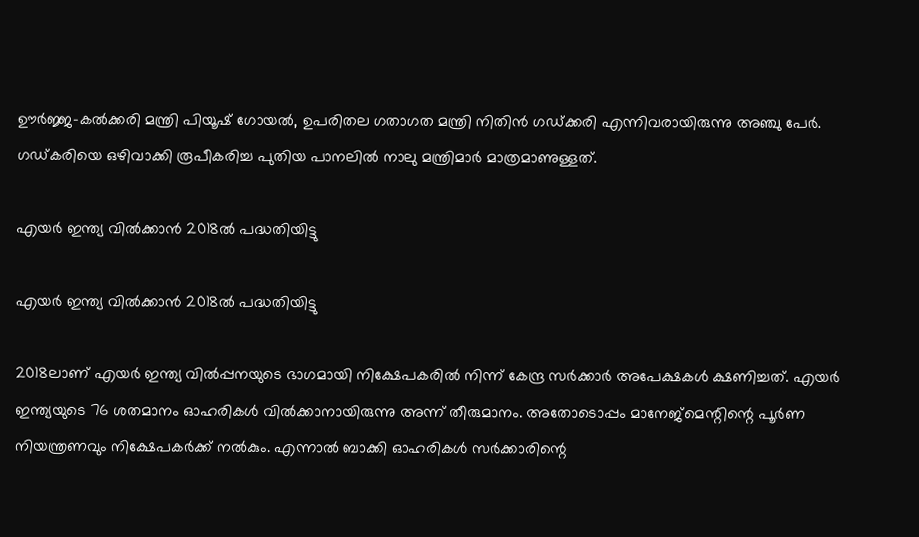ഊര്‍ജ്ജ-കല്‍ക്കരി മന്ത്രി പിയൂഷ് ഗോയല്‍, ഉപരിതല ഗതാഗത മന്ത്രി നിതിന്‍ ഗഡ്ക്കരി എന്നിവരായിരുന്നു അഞ്ചു പേര്‍. ഗഡ്കരിയെ ഒഴിവാക്കി രൂപീകരിച്ച പുതിയ പാനലില്‍ നാലു മന്ത്രിമാര്‍ മാത്രമാണുള്ളത്.

എയര്‍ ഇന്ത്യ വില്‍ക്കാന്‍ 2018ല്‍ പദ്ധതിയിട്ടു

എയര്‍ ഇന്ത്യ വില്‍ക്കാന്‍ 2018ല്‍ പദ്ധതിയിട്ടു

2018ലാണ് എയര്‍ ഇന്ത്യ വില്‍പ്പനയുടെ ഭാഗമായി നിക്ഷേപകരില്‍ നിന്ന് കേന്ദ്ര സര്‍ക്കാര്‍ അപേക്ഷകള്‍ ക്ഷണിച്ചത്. എയര്‍ ഇന്ത്യയുടെ 76 ശതമാനം ഓഹരികള്‍ വില്‍ക്കാനായിരുന്നു അന്ന് തീരുമാനം. അതോടൊപ്പം മാനേജ്‌മെന്റിന്റെ പൂര്‍ണ നിയന്ത്രണവും നിക്ഷേപകര്‍ക്ക് നല്‍കും. എന്നാല്‍ ബാക്കി ഓഹരികള്‍ സര്‍ക്കാരിന്റെ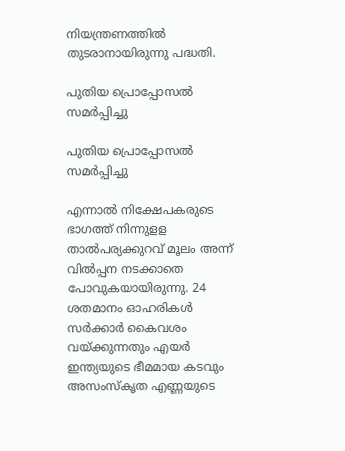നിയന്ത്രണത്തില്‍ തുടരാനായിരുന്നു പദ്ധതി.

പുതിയ പ്രൊപ്പോസല്‍ സമര്‍പ്പിച്ചു

പുതിയ പ്രൊപ്പോസല്‍ സമര്‍പ്പിച്ചു

എന്നാല്‍ നിക്ഷേപകരുടെ ഭാഗത്ത് നിന്നുളള താല്‍പര്യക്കുറവ് മൂലം അന്ന് വില്‍പ്പന നടക്കാതെ പോവുകയായിരുന്നു. 24 ശതമാനം ഓഹരികള്‍ സര്‍ക്കാര്‍ കൈവശം വയ്ക്കുന്നതും എയര്‍ ഇന്ത്യയുടെ ഭീമമായ കടവും അസംസ്‌കൃത എണ്ണയുടെ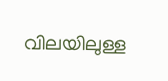വിലയിലുള്ള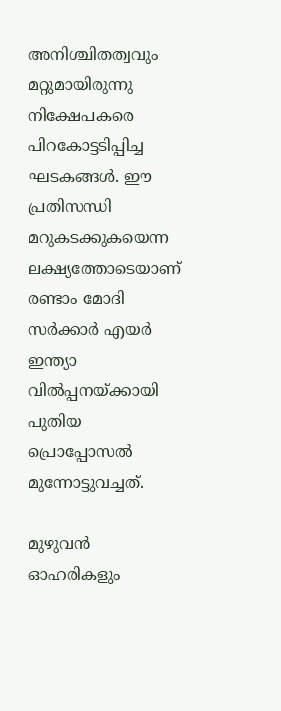അനിശ്ചിതത്വവും മറ്റുമായിരുന്നു നിക്ഷേപകരെ പിറകോട്ടടിപ്പിച്ച ഘടകങ്ങള്‍. ഈ പ്രതിസന്ധി മറുകടക്കുകയെന്ന ലക്ഷ്യത്തോടെയാണ് രണ്ടാം മോദി സര്‍ക്കാര്‍ എയര്‍ ഇന്ത്യാ വില്‍പ്പനയ്ക്കായി പുതിയ പ്രൊപ്പോസല്‍ മുന്നോട്ടുവച്ചത്.

മുഴുവന്‍ ഓഹരികളും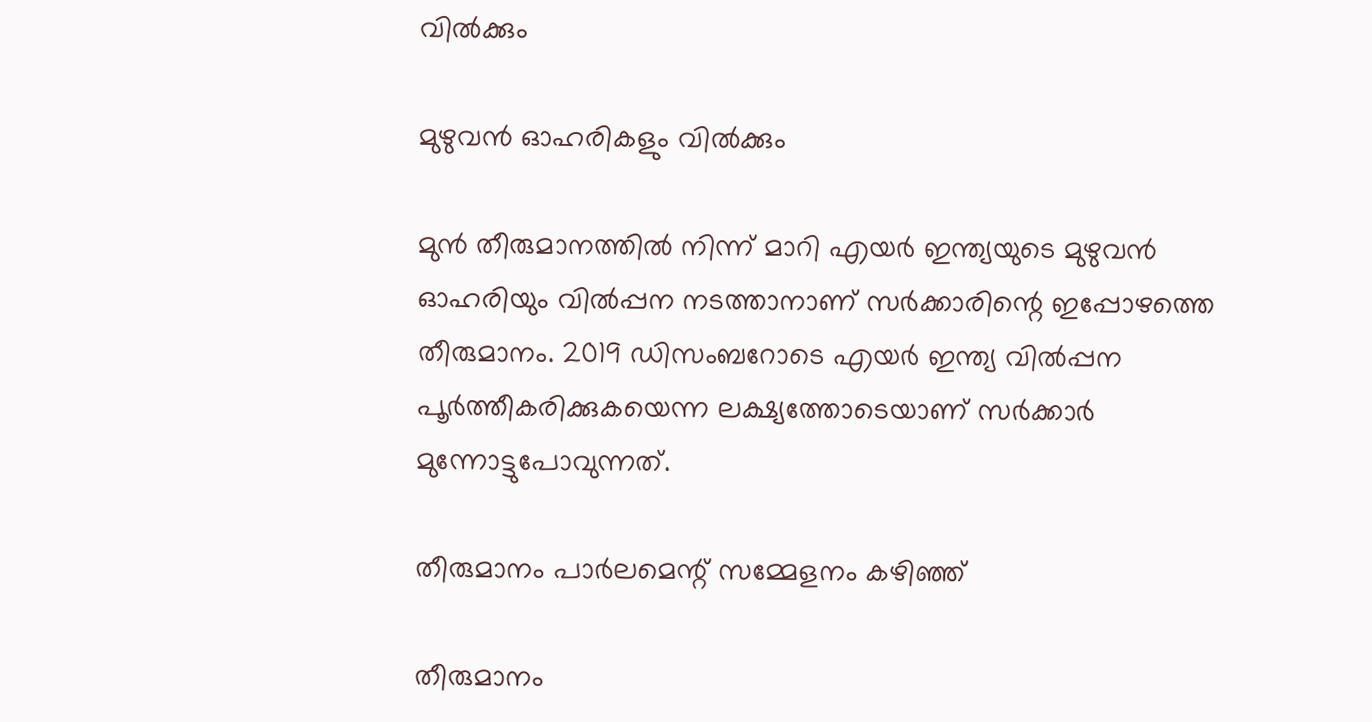വില്‍ക്കും

മുഴുവന്‍ ഓഹരികളും വില്‍ക്കും

മുന്‍ തീരുമാനത്തില്‍ നിന്ന് മാറി എയര്‍ ഇന്ത്യയുടെ മുഴുവന്‍ ഓഹരിയും വില്‍പ്പന നടത്താനാണ് സര്‍ക്കാരിന്റെ ഇപ്പോഴത്തെ തീരുമാനം. 2019 ഡിസംബറോടെ എയര്‍ ഇന്ത്യ വില്‍പ്പന പൂര്‍ത്തീകരിക്കുകയെന്ന ലക്ഷ്യത്തോടെയാണ് സര്‍ക്കാര്‍ മുന്നോട്ടുപോവുന്നത്.

തീരുമാനം പാര്‍ലമെന്റ് സമ്മേളനം കഴിഞ്ഞ്

തീരുമാനം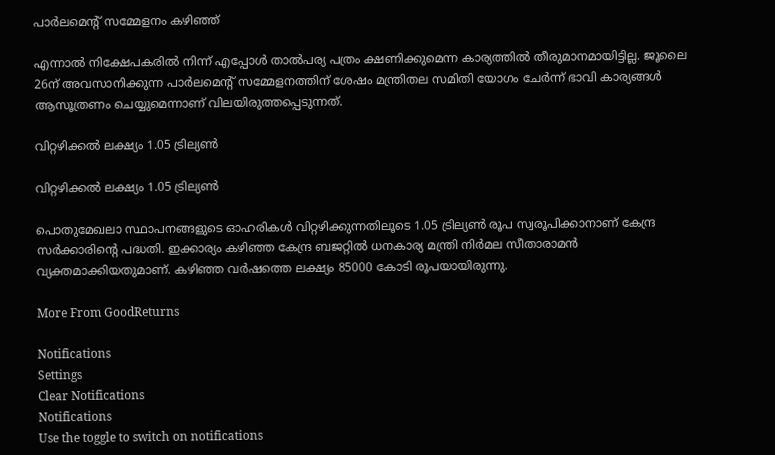പാര്‍ലമെന്റ് സമ്മേളനം കഴിഞ്ഞ്

എന്നാല്‍ നിക്ഷേപകരില്‍ നിന്ന് എപ്പോള്‍ താല്‍പര്യ പത്രം ക്ഷണിക്കുമെന്ന കാര്യത്തില്‍ തീരുമാനമായിട്ടില്ല. ജൂലൈ 26ന് അവസാനിക്കുന്ന പാര്‍ലമെന്റ് സമ്മേളനത്തിന് ശേഷം മന്ത്രിതല സമിതി യോഗം ചേര്‍ന്ന് ഭാവി കാര്യങ്ങള്‍ ആസൂത്രണം ചെയ്യുമെന്നാണ് വിലയിരുത്തപ്പെടുന്നത്.

വിറ്റഴിക്കല്‍ ലക്ഷ്യം 1.05 ട്രില്യണ്‍

വിറ്റഴിക്കല്‍ ലക്ഷ്യം 1.05 ട്രില്യണ്‍

പൊതുമേഖലാ സ്ഥാപനങ്ങളുടെ ഓഹരികള്‍ വിറ്റഴിക്കുന്നതിലൂടെ 1.05 ട്രില്യണ്‍ രൂപ സ്വരൂപിക്കാനാണ് കേന്ദ്ര സര്‍ക്കാരിന്റെ പദ്ധതി. ഇക്കാര്യം കഴിഞ്ഞ കേന്ദ്ര ബജറ്റില്‍ ധനകാര്യ മന്ത്രി നിര്‍മല സീതാരാമന്‍ വ്യക്തമാക്കിയതുമാണ്. കഴിഞ്ഞ വര്‍ഷത്തെ ലക്ഷ്യം 85000 കോടി രൂപയായിരുന്നു.

More From GoodReturns

Notifications
Settings
Clear Notifications
Notifications
Use the toggle to switch on notifications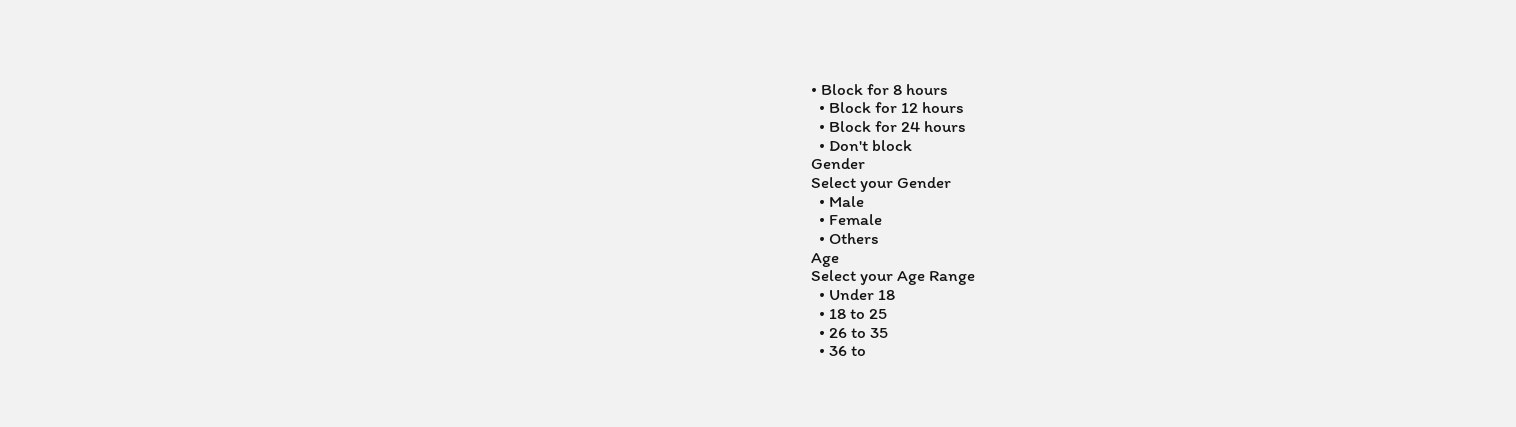• Block for 8 hours
  • Block for 12 hours
  • Block for 24 hours
  • Don't block
Gender
Select your Gender
  • Male
  • Female
  • Others
Age
Select your Age Range
  • Under 18
  • 18 to 25
  • 26 to 35
  • 36 to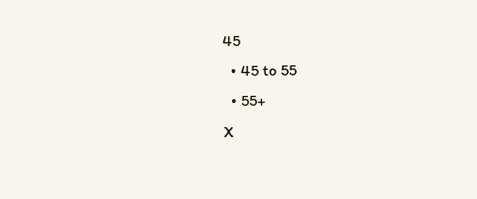45
  • 45 to 55
  • 55+
X